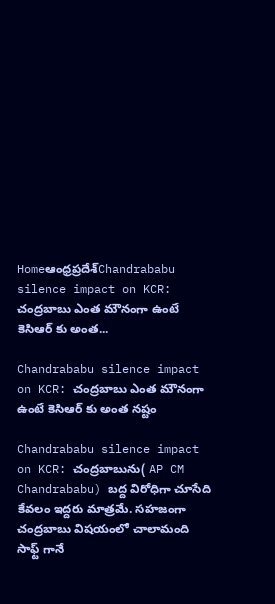Homeఆంధ్రప్రదేశ్‌Chandrababu silence impact on KCR: చంద్రబాబు ఎంత మౌనంగా ఉంటే కెసిఆర్ కు అంత...

Chandrababu silence impact on KCR: చంద్రబాబు ఎంత మౌనంగా ఉంటే కెసిఆర్ కు అంత నష్టం

Chandrababu silence impact on KCR: చంద్రబాబును( AP CM Chandrababu) బద్ద విరోధిగా చూసేది కేవలం ఇద్దరు మాత్రమే. సహజంగా చంద్రబాబు విషయంలో చాలామంది సాఫ్ట్ గానే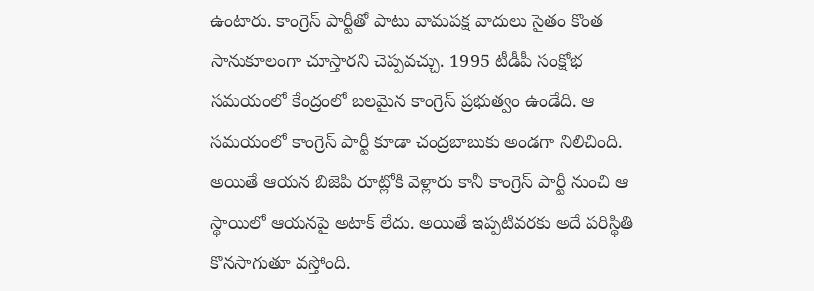ఉంటారు. కాంగ్రెస్ పార్టీతో పాటు వామపక్ష వాదులు సైతం కొంత సానుకూలంగా చూస్తారని చెప్పవచ్చు. 1995 టీడీపీ సంక్షోభ సమయంలో కేంద్రంలో బలమైన కాంగ్రెస్ ప్రభుత్వం ఉండేది. ఆ సమయంలో కాంగ్రెస్ పార్టీ కూడా చంద్రబాబుకు అండగా నిలిచింది. అయితే ఆయన బిజెపి రూట్లోకి వెళ్లారు కానీ కాంగ్రెస్ పార్టీ నుంచి ఆ స్థాయిలో ఆయనపై అటాక్ లేదు. అయితే ఇప్పటివరకు అదే పరిస్థితి కొనసాగుతూ వస్తోంది.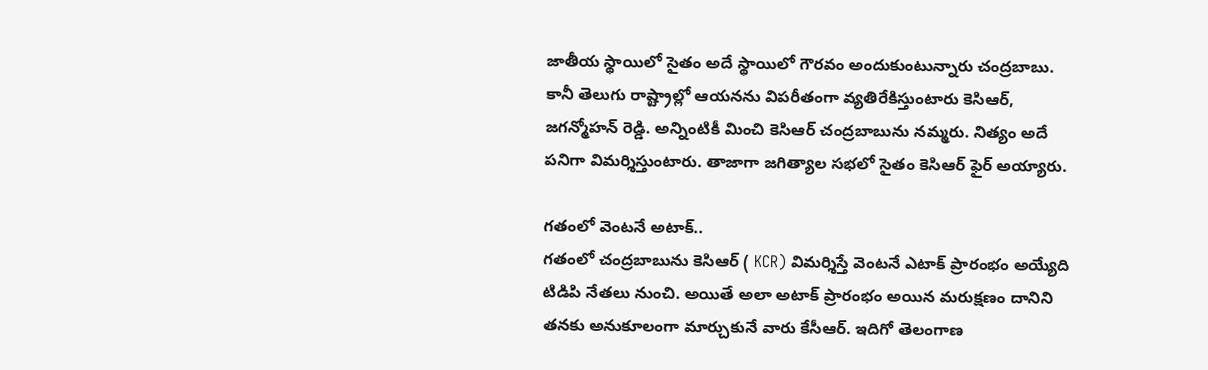జాతీయ స్థాయిలో సైతం అదే స్థాయిలో గౌరవం అందుకుంటున్నారు చంద్రబాబు. కానీ తెలుగు రాష్ట్రాల్లో ఆయనను విపరీతంగా వ్యతిరేకిస్తుంటారు కెసిఆర్, జగన్మోహన్ రెడ్డి. అన్నింటికీ మించి కెసిఆర్ చంద్రబాబును నమ్మరు. నిత్యం అదే పనిగా విమర్శిస్తుంటారు. తాజాగా జగిత్యాల సభలో సైతం కెసిఆర్ ఫైర్ అయ్యారు.

గతంలో వెంటనే అటాక్..
గతంలో చంద్రబాబును కెసిఆర్ ( KCR) విమర్శిస్తే వెంటనే ఎటాక్ ప్రారంభం అయ్యేది టిడిపి నేతలు నుంచి. అయితే అలా అటాక్ ప్రారంభం అయిన మరుక్షణం దానిని తనకు అనుకూలంగా మార్చుకునే వారు కేసీఆర్. ఇదిగో తెలంగాణ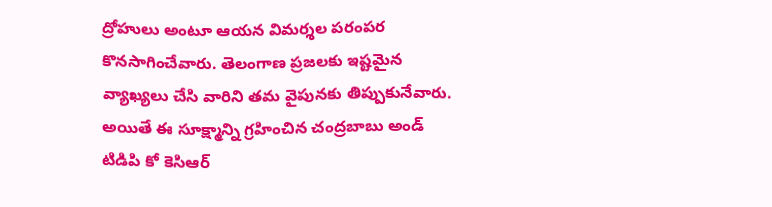ద్రోహులు అంటూ ఆయన విమర్శల పరంపర కొనసాగించేవారు. తెలంగాణ ప్రజలకు ఇష్టమైన వ్యాఖ్యలు చేసి వారిని తమ వైపునకు తిప్పుకునేవారు. అయితే ఈ సూక్ష్మాన్ని గ్రహించిన చంద్రబాబు అండ్ టిడిపి కో కెసిఆర్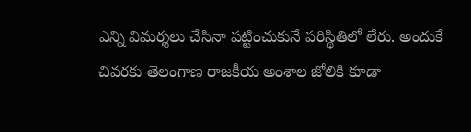ఎన్ని విమర్శలు చేసినా పట్టించుకునే పరిస్థితిలో లేరు. అందుకే చివరకు తెలంగాణ రాజకీయ అంశాల జోలికి కూడా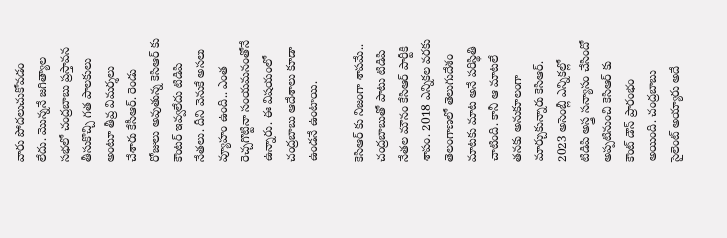వారు పోదలుచుకోవడం లేదు. మొన్ననే జగిత్యాల సభలో చంద్రబాబు ప్రస్తావన తీసుకొచ్చి గత పాలకులు అంటూ తీవ్ర విమర్శలు చేశారు కేసీఆర్. రెండు రోజులు అవుతున్న కెసిఆర్ కు కౌంటర్ ఇవ్వలేదు టిడిపి నేతలు. దీని వెనుకే అసలు వ్యూహం ఉంది.. ఎంత రెచ్చగొట్టినా సంయమనంతోనే ఉన్నారు. ఈ విషయంలో చంద్రబాబు ఆదేశాలు కూడా ఉండనే ఉంటాయి.

కెసిఆర్ కు నిజంగా శాపమే..
చంద్రబాబుతో పాటు టిడిపి నేతల మౌనం కేసిఆర్ పార్టీకి శాపం. 2018 ఎన్నికల వరకు తెలంగాణలో తెలుగుదేశం మాటకు మాట అనే పరిస్థితి చాటింది. కానీ ఆ మాటలే తనకు అనుకూలంగా మార్చుకున్నారు కెసిఆర్. 2023 అసెంబ్లీ ఎన్నికల్లో టిడిపి అస్త్ర సన్యాసం చేసిందో అప్పటినుంచి కెసిఆర్ కు కౌంట్ డౌన్ ప్రారంభం అయింది. చంద్రబాబు సైలెంట్ అయ్యారు అదే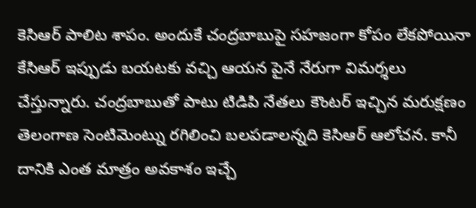కెసిఆర్ పాలిట శాపం. అందుకే చంద్రబాబుపై సహజంగా కోపం లేకపోయినా కేసిఆర్ ఇప్పుడు బయటకు వచ్చి ఆయన పైనే నేరుగా విమర్శలు చేస్తున్నారు. చంద్రబాబుతో పాటు టిడిపి నేతలు కౌంటర్ ఇచ్చిన మరుక్షణం తెలంగాణ సెంటిమెంట్ను రగిలించి బలపడాలన్నది కెసిఆర్ ఆలోచన. కానీ దానికి ఎంత మాత్రం అవకాశం ఇచ్చే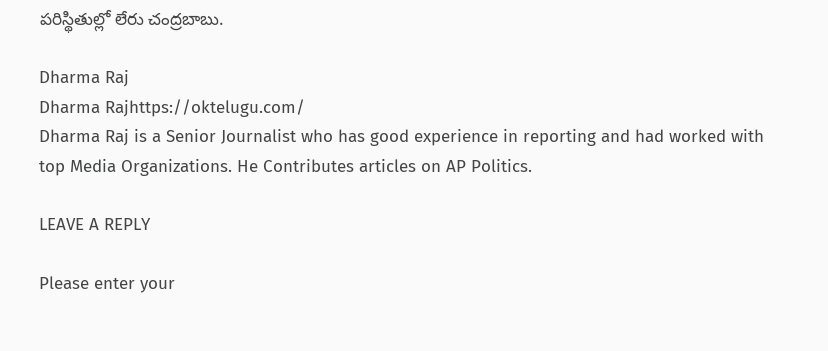పరిస్థితుల్లో లేరు చంద్రబాబు.

Dharma Raj
Dharma Rajhttps://oktelugu.com/
Dharma Raj is a Senior Journalist who has good experience in reporting and had worked with top Media Organizations. He Contributes articles on AP Politics.

LEAVE A REPLY

Please enter your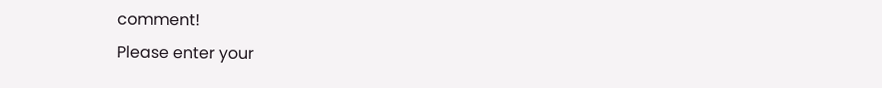comment!
Please enter your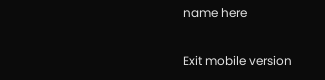name here

Exit mobile version